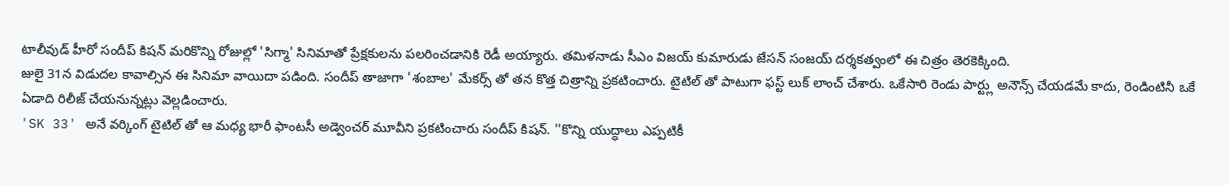టాలీవుడ్ హీరో సందీప్ కిషన్ మరికొన్ని రోజుల్లో 'సిగ్మా' సినిమాతో ప్రేక్షకులను పలరించడానికి రెడీ అయ్యారు. తమిళనాడు సీఎం విజయ్ కుమారుడు జేసన్ సంజయ్ దర్శకత్వంలో ఈ చిత్రం తెరకెక్కింది.
జులై 31న విడుదల కావాల్సిన ఈ సినిమా వాయిదా పడింది. సందీప్ తాజాగా 'శంబాల' మేకర్స్ తో తన కొత్త చిత్రాన్ని ప్రకటించారు. టైటిల్ తో పాటుగా ఫస్ట్ లుక్ లాంచ్ చేశారు. ఒకేసారి రెండు పార్ట్లు అనౌన్స్ చేయడమే కాదు, రెండింటినీ ఒకే ఏడాది రిలీజ్ చేయనున్నట్లు వెల్లడించారు.
'SK 33' అనే వర్కింగ్ టైటిల్ తో ఆ మధ్య భారీ ఫాంటసీ అడ్వెంచర్ మూవీని ప్రకటించారు సందీప్ కిషన్. ''కొన్ని యుద్ధాలు ఎప్పటికీ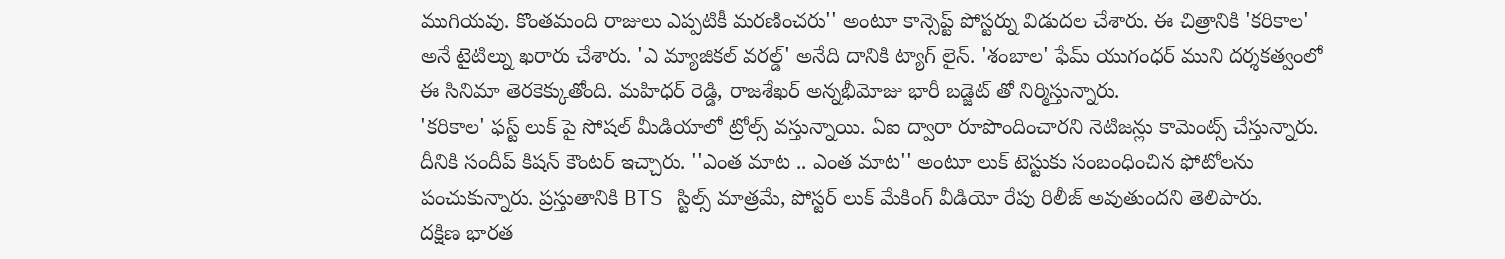ముగియవు. కొంతమంది రాజులు ఎప్పటికీ మరణించరు'' అంటూ కాన్సెప్ట్ పోస్టర్ను విడుదల చేశారు. ఈ చిత్రానికి 'కరికాల' అనే టైటిల్ను ఖరారు చేశారు. 'ఎ మ్యాజికల్ వరల్డ్' అనేది దానికి ట్యాగ్ లైన్. 'శంబాల' ఫేమ్ యుగంధర్ ముని దర్శకత్వంలో ఈ సినిమా తెరకెక్కుతోంది. మహిధర్ రెడ్డి, రాజశేఖర్ అన్నభీమోజు భారీ బడ్జెట్ తో నిర్మిస్తున్నారు.
'కరికాల' ఫస్ట్ లుక్ పై సోషల్ మీడియాలో ట్రోల్స్ వస్తున్నాయి. ఏఐ ద్వారా రూపొందించారని నెటిజన్లు కామెంట్స్ చేస్తున్నారు. దీనికి సందీప్ కిషన్ కౌంటర్ ఇచ్చారు. ''ఎంత మాట .. ఎంత మాట'' అంటూ లుక్ టెస్టుకు సంబంధించిన ఫోటోలను పంచుకున్నారు. ప్రస్తుతానికి BTS స్టిల్స్ మాత్రమే, పోస్టర్ లుక్ మేకింగ్ వీడియో రేపు రిలీజ్ అవుతుందని తెలిపారు.
దక్షిణ భారత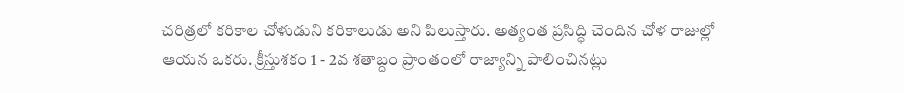చరిత్రలో కరికాల చోళుడుని కరికాలుడు అని పిలుస్తారు. అత్యంత ప్రసిద్ధి చెందిన చోళ రాజుల్లో ఆయన ఒకరు. క్రీస్తుశకం 1 - 2వ శతాబ్దం ప్రాంతంలో రాజ్యాన్ని పాలించినట్లు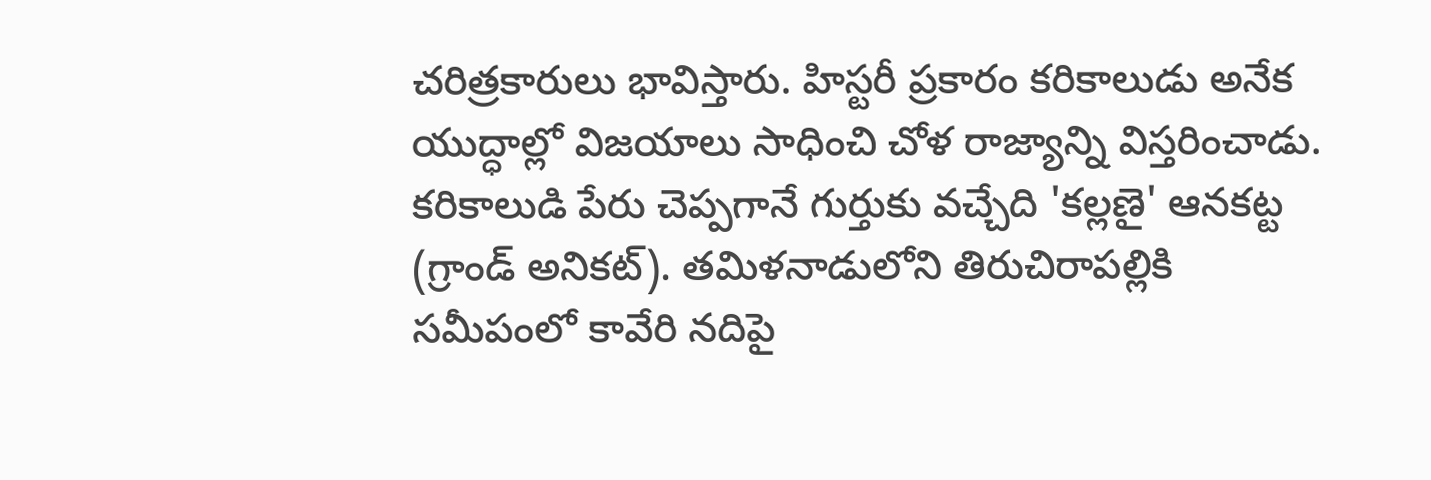చరిత్రకారులు భావిస్తారు. హిస్టరీ ప్రకారం కరికాలుడు అనేక యుద్ధాల్లో విజయాలు సాధించి చోళ రాజ్యాన్ని విస్తరించాడు. కరికాలుడి పేరు చెప్పగానే గుర్తుకు వచ్చేది 'కల్లణై' ఆనకట్ట (గ్రాండ్ అనికట్). తమిళనాడులోని తిరుచిరాపల్లికి సమీపంలో కావేరి నదిపై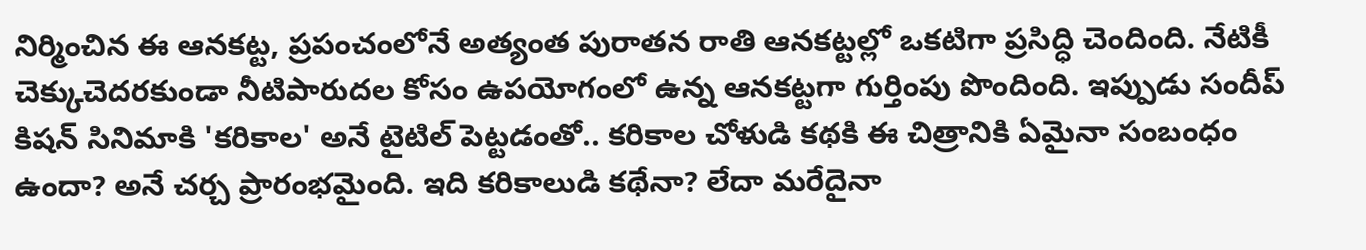నిర్మించిన ఈ ఆనకట్ట, ప్రపంచంలోనే అత్యంత పురాతన రాతి ఆనకట్టల్లో ఒకటిగా ప్రసిద్ధి చెందింది. నేటికీ చెక్కుచెదరకుండా నీటిపారుదల కోసం ఉపయోగంలో ఉన్న ఆనకట్టగా గుర్తింపు పొందింది. ఇప్పుడు సందీప్ కిషన్ సినిమాకి 'కరికాల' అనే టైటిల్ పెట్టడంతో.. కరికాల చోళుడి కథకి ఈ చిత్రానికి ఏమైనా సంబంధం ఉందా? అనే చర్చ ప్రారంభమైంది. ఇది కరికాలుడి కథేనా? లేదా మరేదైనా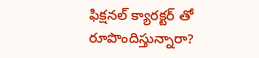ఫిక్షనల్ క్యారక్టర్ తో రూపొందిస్తున్నారా?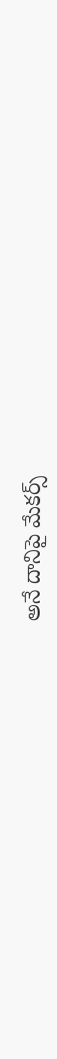అనే దానిపై మేకర్స్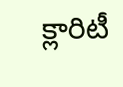క్లారిటీ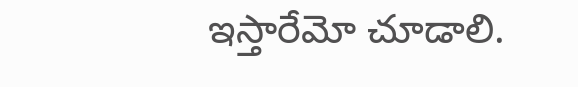ఇస్తారేమో చూడాలి.